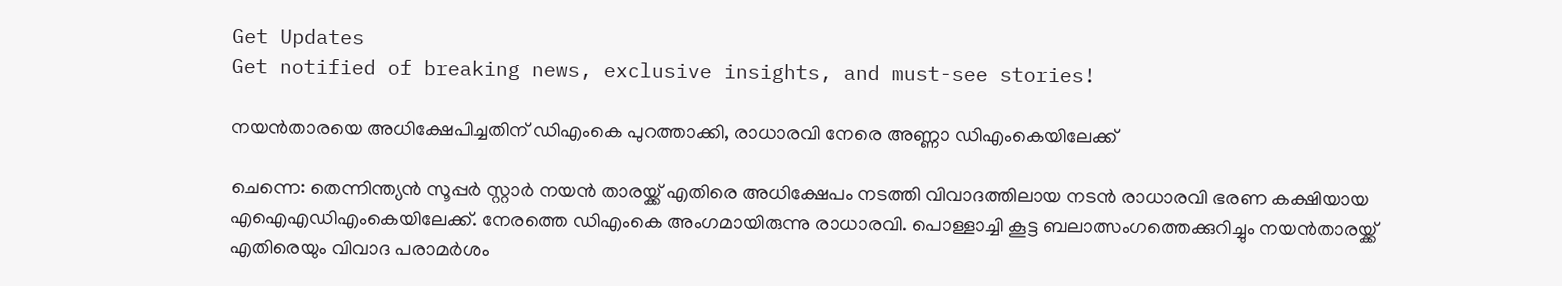Get Updates
Get notified of breaking news, exclusive insights, and must-see stories!

നയൻതാരയെ അധിക്ഷേപിച്ചതിന് ഡിഎംകെ പുറത്താക്കി, രാധാരവി നേരെ അണ്ണാ ഡിഎംകെയിലേക്ക്

ചെന്നെ: തെന്നിന്ത്യന്‍ സൂപ്പര്‍ സ്റ്റാര്‍ നയന്‍ താരയ്ക്ക് എതിരെ അധിക്ഷേപം നടത്തി വിവാദത്തിലായ നടന്‍ രാധാരവി ഭരണ കക്ഷിയായ എഐഎഡിഎംകെയിലേക്ക്. നേരത്തെ ഡിഎംകെ അംഗമായിരുന്നു രാധാരവി. പൊള്ളാച്ചി കൂട്ട ബലാത്സംഗത്തെക്കുറിച്ചും നയന്‍താരയ്ക്ക് എതിരെയും വിവാദ പരാമര്‍ശം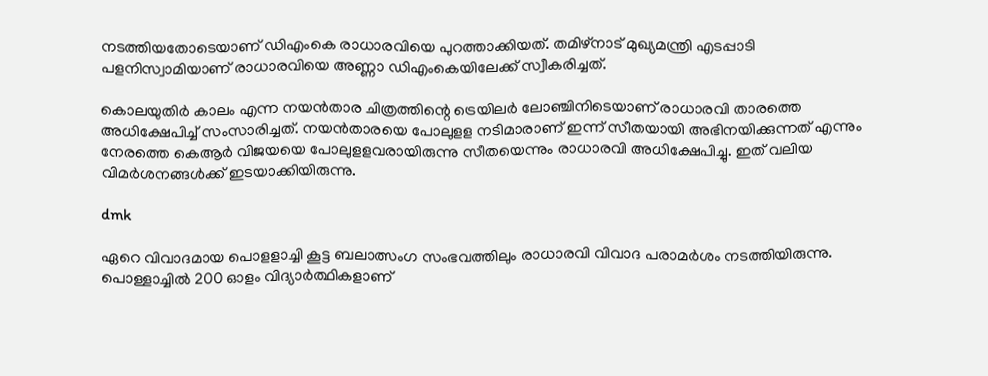നടത്തിയതോടെയാണ് ഡിഎംകെ രാധാരവിയെ പുറത്താക്കിയത്. തമിഴ്‌നാട് മുഖ്യമന്ത്രി എടപ്പാടി പളനിസ്വാമിയാണ് രാധാരവിയെ അണ്ണാ ഡിഎംകെയിലേക്ക് സ്വീകരിച്ചത്.

കൊലയുതിര്‍ കാലം എന്ന നയന്‍താര ചിത്രത്തിന്റെ ട്രെയിലര്‍ ലോഞ്ചിനിടെയാണ് രാധാരവി താരത്തെ അധിക്ഷേപിച്ച് സംസാരിച്ചത്. നയന്‍താരയെ പോലുളള നടിമാരാണ് ഇന്ന് സീതയായി അഭിനയിക്കുന്നത് എന്നും നേരത്തെ കെആര്‍ വിജയയെ പോലുളളവരായിരുന്നു സീതയെന്നും രാധാരവി അധിക്ഷേപിച്ചു. ഇത് വലിയ വിമര്‍ശനങ്ങള്‍ക്ക് ഇടയാക്കിയിരുന്നു.

dmk

ഏറെ വിവാദമായ പൊളളാച്ചി കൂട്ട ബലാത്സംഗ സംഭവത്തിലും രാധാരവി വിവാദ പരാമര്‍ശം നടത്തിയിരുന്നു. പൊള്ളാച്ചില്‍ 200 ഓളം വിദ്യാര്‍ത്ഥികളാണ്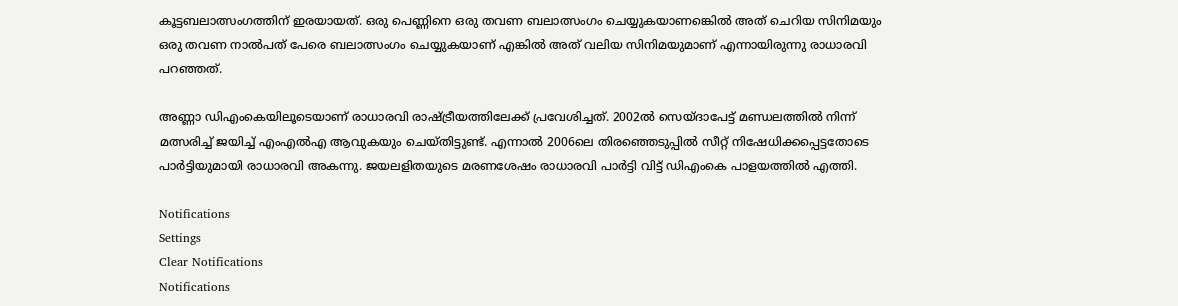കൂട്ടബലാത്സംഗത്തിന് ഇരയായത്. ഒരു പെണ്ണിനെ ഒരു തവണ ബലാത്സംഗം ചെയ്യുകയാണങ്കെില്‍ അത് ചെറിയ സിനിമയും ഒരു തവണ നാല്‍പത് പേരെ ബലാത്സംഗം ചെയ്യുകയാണ് എങ്കില്‍ അത് വലിയ സിനിമയുമാണ് എന്നായിരുന്നു രാധാരവി പറഞ്ഞത്.

അണ്ണാ ഡിഎംകെയിലൂടെയാണ് രാധാരവി രാഷ്ട്രീയത്തിലേക്ക് പ്രവേശിച്ചത്. 2002ല്‍ സെയ്ദാപേട്ട് മണ്ഡലത്തില്‍ നിന്ന് മത്സരിച്ച് ജയിച്ച് എംഎല്‍എ ആവുകയും ചെയ്തിട്ടുണ്ട്. എന്നാല്‍ 2006ലെ തിരഞ്ഞെടുപ്പില്‍ സീറ്റ് നിഷേധിക്കപ്പെട്ടതോടെ പാര്‍ട്ടിയുമായി രാധാരവി അകന്നു. ജയലളിതയുടെ മരണശേഷം രാധാരവി പാര്‍ട്ടി വിട്ട് ഡിഎംകെ പാളയത്തില്‍ എത്തി.

Notifications
Settings
Clear Notifications
Notifications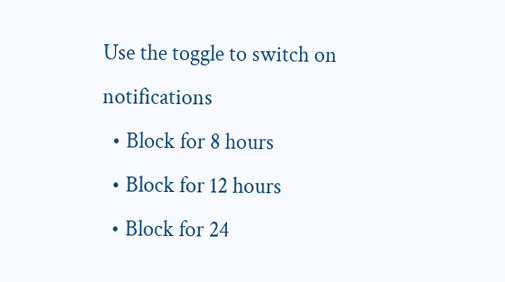Use the toggle to switch on notifications
  • Block for 8 hours
  • Block for 12 hours
  • Block for 24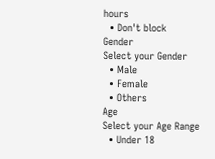hours
  • Don't block
Gender
Select your Gender
  • Male
  • Female
  • Others
Age
Select your Age Range
  • Under 18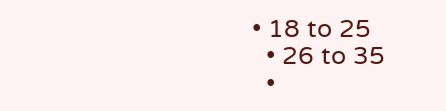• 18 to 25
  • 26 to 35
  •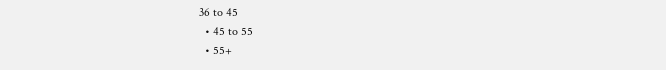36 to 45
  • 45 to 55
  • 55+